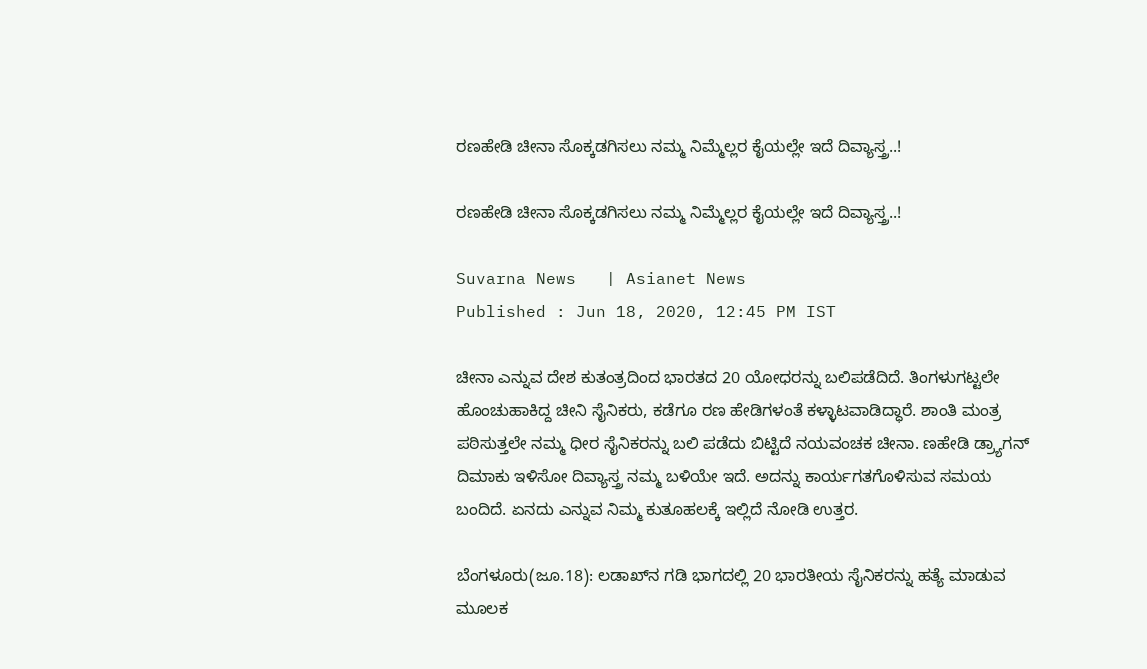ರಣಹೇಡಿ ಚೀನಾ ಸೊಕ್ಕಡಗಿಸಲು ನಮ್ಮ ನಿಮ್ಮೆಲ್ಲರ ಕೈಯಲ್ಲೇ ಇದೆ ದಿವ್ಯಾಸ್ತ್ರ..!

ರಣಹೇಡಿ ಚೀನಾ ಸೊಕ್ಕಡಗಿಸಲು ನಮ್ಮ ನಿಮ್ಮೆಲ್ಲರ ಕೈಯಲ್ಲೇ ಇದೆ ದಿವ್ಯಾಸ್ತ್ರ..!

Suvarna News   | Asianet News
Published : Jun 18, 2020, 12:45 PM IST

ಚೀನಾ ಎನ್ನುವ ದೇಶ ಕುತಂತ್ರದಿಂದ ಭಾರತದ 20 ಯೋಧರನ್ನು ಬಲಿಪಡೆದಿದೆ. ತಿಂಗಳುಗಟ್ಟಲೇ ಹೊಂಚುಹಾಕಿದ್ದ ಚೀನಿ ಸೈನಿಕರು, ಕಡೆಗೂ ರಣ ಹೇಡಿಗಳಂತೆ ಕಳ್ಳಾಟವಾಡಿದ್ಧಾರೆ. ಶಾಂತಿ ಮಂತ್ರ ಪಠಿಸುತ್ತಲೇ ನಮ್ಮ ಧೀರ ಸೈನಿಕರನ್ನು ಬಲಿ ಪಡೆದು ಬಿಟ್ಟಿದೆ ನಯವಂಚಕ ಚೀನಾ. ಣಹೇಡಿ ಡ್ರ್ಯಾಗನ್ ದಿಮಾಕು ಇಳಿಸೋ ದಿವ್ಯಾಸ್ತ್ರ ನಮ್ಮ ಬಳಿಯೇ ಇದೆ. ಅದನ್ನು ಕಾರ್ಯಗತಗೊಳಿಸುವ ಸಮಯ ಬಂದಿದೆ. ಏನದು ಎನ್ನುವ ನಿಮ್ಮ ಕುತೂಹಲಕ್ಕೆ ಇಲ್ಲಿದೆ ನೋಡಿ ಉತ್ತರ.

ಬೆಂಗಳೂರು(ಜೂ.18): ಲಡಾಖ್‌ನ ಗಡಿ ಭಾಗದಲ್ಲಿ 20 ಭಾರತೀಯ ಸೈನಿಕರನ್ನು ಹತ್ಯೆ ಮಾಡುವ ಮೂಲಕ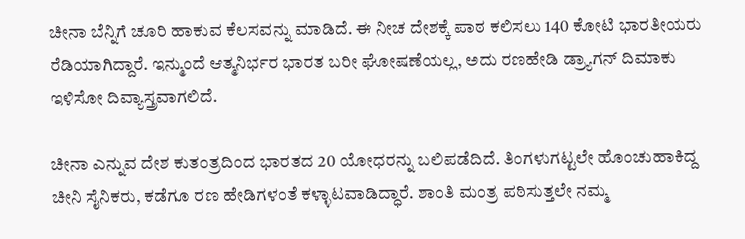ಚೀನಾ ಬೆನ್ನಿಗೆ ಚೂರಿ ಹಾಕುವ ಕೆಲಸವನ್ನು ಮಾಡಿದೆ. ಈ ನೀಚ ದೇಶಕ್ಕೆ ಪಾಠ ಕಲಿಸಲು 140 ಕೋಟಿ ಭಾರತೀಯರು ರೆಡಿಯಾಗಿದ್ದಾರೆ. ಇನ್ಮುಂದೆ ಆತ್ಮನಿರ್ಭರ ಭಾರತ ಬರೀ ಘೋಷಣೆಯಲ್ಲ, ಅದು ರಣಹೇಡಿ ಡ್ರ್ಯಾಗನ್ ದಿಮಾಕು ಇಳಿಸೋ ದಿವ್ಯಾಸ್ತ್ರವಾಗಲಿದೆ.

ಚೀನಾ ಎನ್ನುವ ದೇಶ ಕುತಂತ್ರದಿಂದ ಭಾರತದ 20 ಯೋಧರನ್ನು ಬಲಿಪಡೆದಿದೆ. ತಿಂಗಳುಗಟ್ಟಲೇ ಹೊಂಚುಹಾಕಿದ್ದ ಚೀನಿ ಸೈನಿಕರು, ಕಡೆಗೂ ರಣ ಹೇಡಿಗಳಂತೆ ಕಳ್ಳಾಟವಾಡಿದ್ಧಾರೆ. ಶಾಂತಿ ಮಂತ್ರ ಪಠಿಸುತ್ತಲೇ ನಮ್ಮ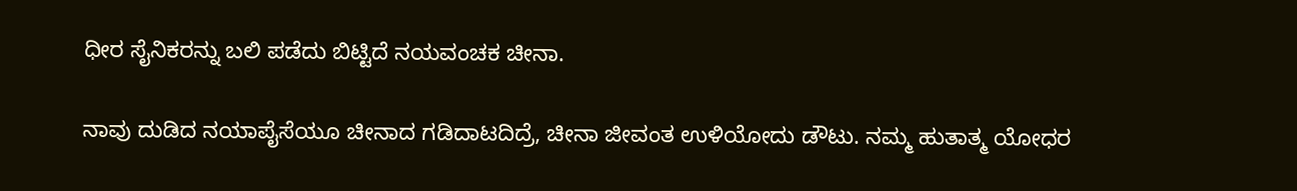ಧೀರ ಸೈನಿಕರನ್ನು ಬಲಿ ಪಡೆದು ಬಿಟ್ಟಿದೆ ನಯವಂಚಕ ಚೀನಾ.

ನಾವು ದುಡಿದ ನಯಾಪೈಸೆಯೂ ಚೀನಾದ ಗಡಿದಾಟದಿದ್ರೆ, ಚೀನಾ ಜೀವಂತ ಉಳಿಯೋದು ಡೌಟು. ನಮ್ಮ ಹುತಾತ್ಮ ಯೋಧರ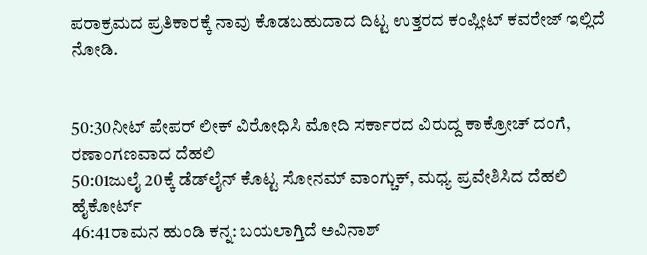ಪರಾಕ್ರಮದ ಪ್ರತಿಕಾರಕ್ಕೆ ನಾವು ಕೊಡಬಹುದಾದ ದಿಟ್ಟ ಉತ್ತರದ ಕಂಪ್ಲೀಟ್ ಕವರೇಜ್ ಇಲ್ಲಿದೆ ನೋಡಿ.


50:30ನೀಟ್ ಪೇಪರ್ ಲೀಕ್ ವಿರೋಧಿಸಿ ಮೋದಿ ಸರ್ಕಾರದ ವಿರುದ್ದ ಕಾಕ್ರೋಚ್ ದಂಗೆ, ರಣಾಂಗಣವಾದ ದೆಹಲಿ
50:01ಜುಲೈ 20ಕ್ಕೆ ಡೆಡ್‌ಲೈನ್ ಕೊಟ್ಟ ಸೋನಮ್ ವಾಂಗ್ಚುಕ್, ಮಧ್ಯ ಪ್ರವೇಶಿಸಿದ ದೆಹಲಿ ಹೈಕೋರ್ಟ್
46:41ರಾಮನ ಹುಂಡಿ ಕನ್ನ: ಬಯಲಾಗ್ತಿದೆ ಅವಿನಾಶ್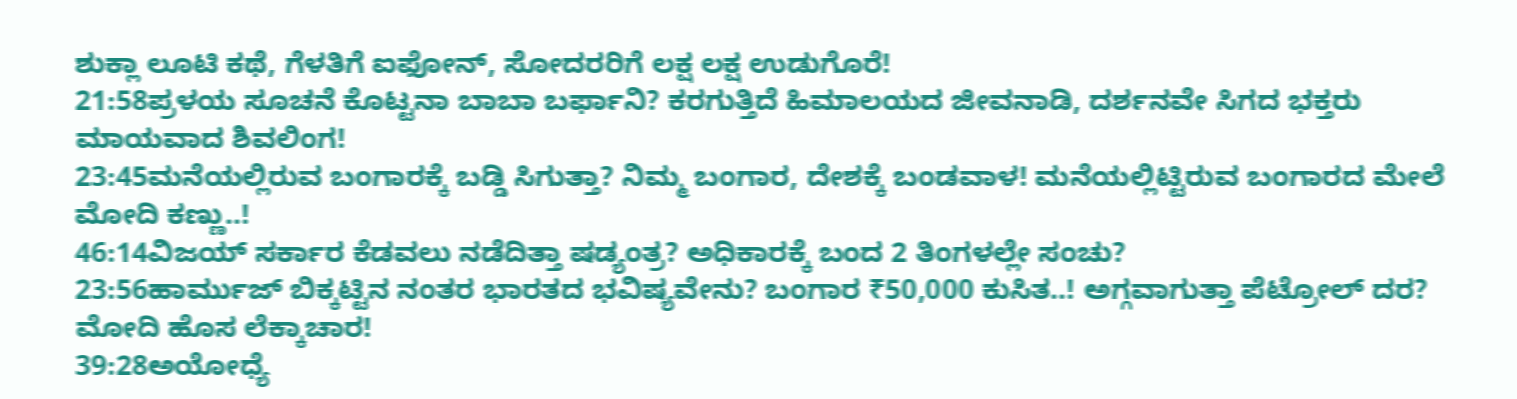ಶುಕ್ಲಾ ಲೂಟಿ ಕಥೆ, ಗೆಳತಿಗೆ ಐಫೋನ್, ಸೋದರರಿಗೆ ಲಕ್ಷ ಲಕ್ಷ ಉಡುಗೊರೆ!
21:58ಪ್ರಳಯ ಸೂಚನೆ ಕೊಟ್ಟನಾ ಬಾಬಾ ಬರ್ಫಾನಿ? ಕರಗುತ್ತಿದೆ ಹಿಮಾಲಯದ ಜೀವನಾಡಿ, ದರ್ಶನವೇ ಸಿಗದ ಭಕ್ತರು ಮಾಯವಾದ ಶಿವಲಿಂಗ!
23:45ಮನೆಯಲ್ಲಿರುವ ಬಂಗಾರಕ್ಕೆ ಬಡ್ಡಿ ಸಿಗುತ್ತಾ? ನಿಮ್ಮ ಬಂಗಾರ, ದೇಶಕ್ಕೆ ಬಂಡವಾಳ! ಮನೆಯಲ್ಲಿಟ್ಟಿರುವ ಬಂಗಾರದ ಮೇಲೆ ಮೋದಿ ಕಣ್ಣು..!
46:14ವಿಜಯ್ ಸರ್ಕಾರ ಕೆಡವಲು ನಡೆದಿತ್ತಾ ಷಡ್ಯಂತ್ರ? ಅಧಿಕಾರಕ್ಕೆ ಬಂದ 2 ತಿಂಗಳಲ್ಲೇ ಸಂಚು?
23:56ಹಾರ್ಮುಜ್ ಬಿಕ್ಕಟ್ಟಿನ ನಂತರ ಭಾರತದ ಭವಿಷ್ಯವೇನು? ಬಂಗಾರ ₹50,000 ಕುಸಿತ..! ಅಗ್ಗವಾಗುತ್ತಾ ಪೆಟ್ರೋಲ್ ದರ? ಮೋದಿ ಹೊಸ ಲೆಕ್ಕಾಚಾರ!
39:28ಅಯೋಧ್ಯೆ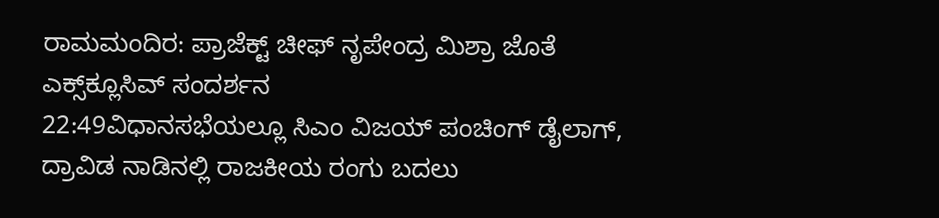ರಾಮಮಂದಿರ: ಪ್ರಾಜೆಕ್ಟ್ ಚೀಫ್ ನೃಪೇಂದ್ರ ಮಿಶ್ರಾ ಜೊತೆ ಎಕ್ಸ್‌ಕ್ಲೂಸಿವ್ ಸಂದರ್ಶನ
22:49ವಿಧಾನಸಭೆಯಲ್ಲೂ ಸಿಎಂ ವಿಜಯ್ ಪಂಚಿಂಗ್ ಡೈಲಾಗ್, ದ್ರಾವಿಡ ನಾಡಿನಲ್ಲಿ ರಾಜಕೀಯ ರಂಗು ಬದಲು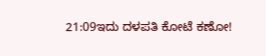21:09ಇದು ದಳಪತಿ ಕೋಟೆ ಕಣೋ!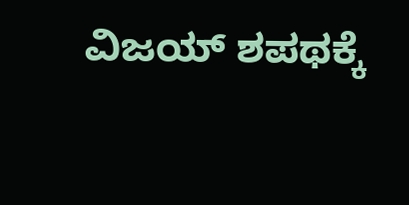ವಿಜಯ್ ಶಪಥಕ್ಕೆ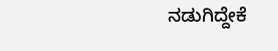ನಡುಗಿದ್ದೇಕೆ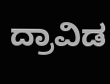ದ್ರಾವಿಡ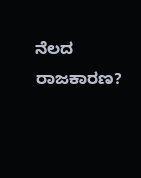ನೆಲದ ರಾಜಕಾರಣ?